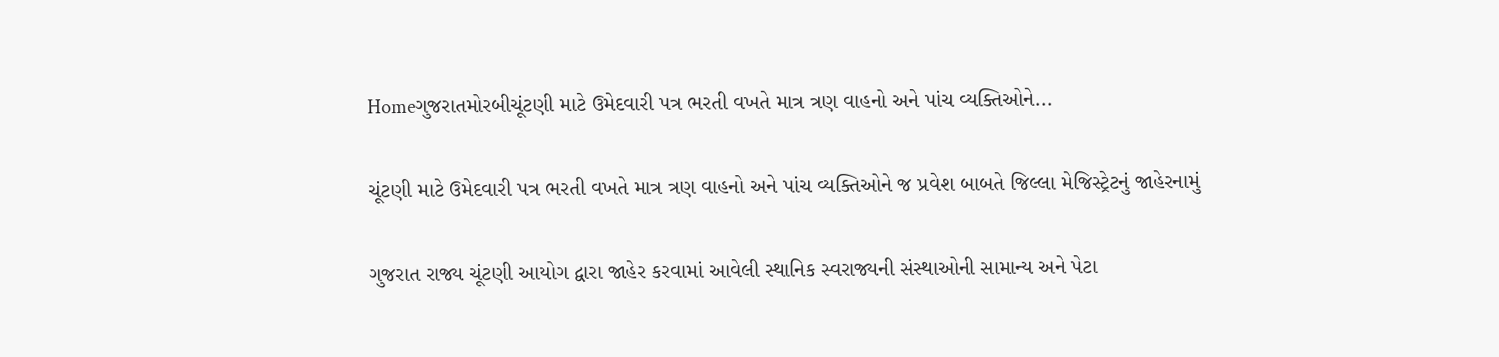Homeગુજરાતમોરબીચૂંટણી માટે ઉમેદવારી પત્ર ભરતી વખતે માત્ર ત્રણ વાહનો અને પાંચ વ્યક્તિઓને...

ચૂંટણી માટે ઉમેદવારી પત્ર ભરતી વખતે માત્ર ત્રણ વાહનો અને પાંચ વ્યક્તિઓને જ પ્રવેશ બાબતે જિલ્લા મેજિસ્ટ્રેટનું જાહેરનામું

ગુજરાત રાજ્ય ચૂંટણી આયોગ દ્વારા જાહેર કરવામાં આવેલી સ્થાનિક સ્વરાજ્યની સંસ્થાઓની સામાન્ય અને પેટા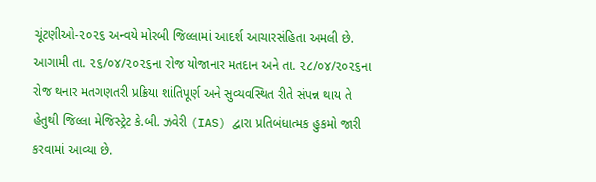ચૂંટણીઓ-૨૦૨૬ અન્વયે મોરબી જિલ્લામાં આદર્શ આચારસંહિતા અમલી છે. આગામી તા. ૨૬/૦૪/૨૦૨૬ના રોજ યોજાનાર મતદાન અને તા. ૨૮/૦૪/૨૦૨૬ના રોજ થનાર મતગણતરી પ્રક્રિયા શાંતિપૂર્ણ અને સુવ્યવસ્થિત રીતે સંપન્ન થાય તે હેતુથી જિલ્લા મેજિસ્ટ્રેટ કે.બી. ઝવેરી (IAS) દ્વારા પ્રતિબંધાત્મક હુકમો જારી કરવામાં આવ્યા છે.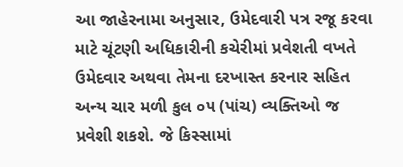આ જાહેરનામા અનુસાર, ઉમેદવારી પત્ર રજૂ કરવા માટે ચૂંટણી અધિકારીની કચેરીમાં પ્રવેશતી વખતે ઉમેદવાર અથવા તેમના દરખાસ્ત કરનાર સહિત અન્ય ચાર મળી કુલ ૦૫ (પાંચ) વ્યક્તિઓ જ પ્રવેશી શકશે. જે કિસ્સામાં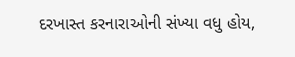દરખાસ્ત કરનારાઓની સંખ્યા વધુ હોય,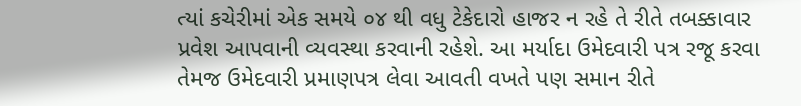ત્યાં કચેરીમાં એક સમયે ૦૪ થી વધુ ટેકેદારો હાજર ન રહે તે રીતે તબક્કાવાર પ્રવેશ આપવાની વ્યવસ્થા કરવાની રહેશે. આ મર્યાદા ઉમેદવારી પત્ર રજૂ કરવા તેમજ ઉમેદવારી પ્રમાણપત્ર લેવા આવતી વખતે પણ સમાન રીતે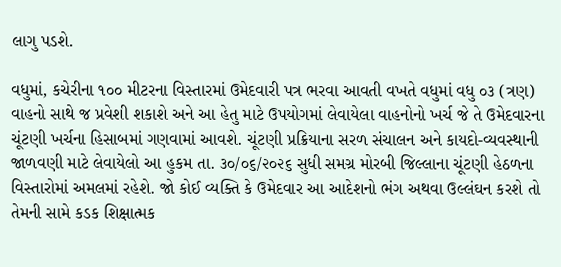લાગુ પડશે.

વધુમાં, કચેરીના ૧૦૦ મીટરના વિસ્તારમાં ઉમેદવારી પત્ર ભરવા આવતી વખતે વધુમાં વધુ ૦૩ (ત્રણ) વાહનો સાથે જ પ્રવેશી શકાશે અને આ હેતુ માટે ઉપયોગમાં લેવાયેલા વાહનોનો ખર્ચ જે તે ઉમેદવારના ચૂંટણી ખર્ચના હિસાબમાં ગણવામાં આવશે. ચૂંટણી પ્રક્રિયાના સરળ સંચાલન અને કાયદો-વ્યવસ્થાની જાળવણી માટે લેવાયેલો આ હુકમ તા. ૩૦/૦૬/૨૦૨૬ સુધી સમગ્ર મોરબી જિલ્લાના ચૂંટણી હેઠળના વિસ્તારોમાં અમલમાં રહેશે. જો કોઈ વ્યક્તિ કે ઉમેદવાર આ આદેશનો ભંગ અથવા ઉલ્લંઘન કરશે તો તેમની સામે કડક શિક્ષાત્મક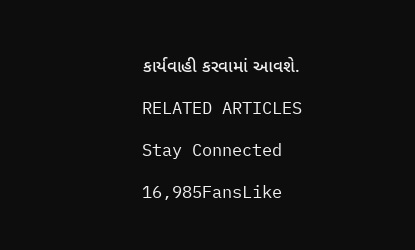કાર્યવાહી કરવામાં આવશે.

RELATED ARTICLES

Stay Connected

16,985FansLike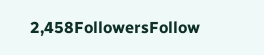2,458FollowersFollow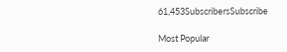61,453SubscribersSubscribe

Most Popular